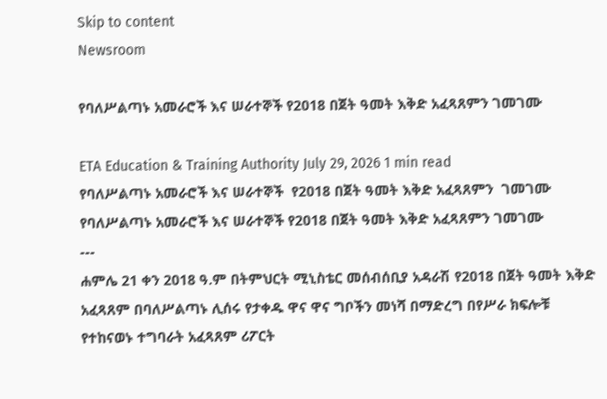Skip to content
Newsroom

የባለሥልጣኑ አመራሮች እና ሠራተኞች የ2018 በጀት ዓመት እቅድ አፈጻጸምን ገመገሙ

ETA Education & Training Authority July 29, 2026 1 min read
የባለሥልጣኑ አመራሮች እና ሠራተኞች  የ2018 በጀት ዓመት እቅድ አፈጻጸምን  ገመገሙ
የባለሥልጣኑ አመራሮች እና ሠራተኞች የ2018 በጀት ዓመት እቅድ አፈጻጸምን ገመገሙ
---
ሐምሌ 21 ቀን 2018 ዓ.ም በትምህርት ሚኒስቴር መሰብሰቢያ አዳራሽ የ2018 በጀት ዓመት እቅድ አፈጻጸም በባለሥልጣኑ ሊሰሩ የታቀዱ ዋና ዋና ግቦችን መነሻ በማድረግ በየሥራ ክፍሎቹ የተከናወኑ ተግባራት አፈጻጸም ሪፖርት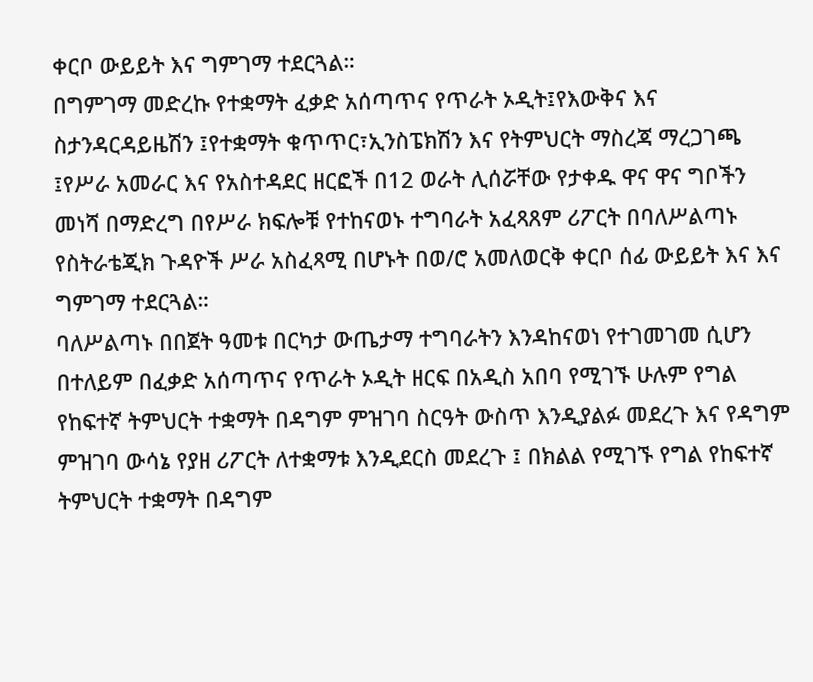ቀርቦ ውይይት እና ግምገማ ተደርጓል።
በግምገማ መድረኩ የተቋማት ፈቃድ አሰጣጥና የጥራት ኦዲት፤የእውቅና እና ስታንዳርዳይዜሽን ፤የተቋማት ቁጥጥር፣ኢንስፔክሽን እና የትምህርት ማስረጃ ማረጋገጫ ፤የሥራ አመራር እና የአስተዳደር ዘርፎች በ12 ወራት ሊሰሯቸው የታቀዱ ዋና ዋና ግቦችን መነሻ በማድረግ በየሥራ ክፍሎቹ የተከናወኑ ተግባራት አፈጻጸም ሪፖርት በባለሥልጣኑ የስትራቴጂክ ጉዳዮች ሥራ አስፈጻሚ በሆኑት በወ/ሮ አመለወርቅ ቀርቦ ሰፊ ውይይት እና እና ግምገማ ተደርጓል።
ባለሥልጣኑ በበጀት ዓመቱ በርካታ ውጤታማ ተግባራትን እንዳከናወነ የተገመገመ ሲሆን በተለይም በፈቃድ አሰጣጥና የጥራት ኦዲት ዘርፍ በአዲስ አበባ የሚገኙ ሁሉም የግል የከፍተኛ ትምህርት ተቋማት በዳግም ምዝገባ ስርዓት ውስጥ እንዲያልፉ መደረጉ እና የዳግም ምዝገባ ውሳኔ የያዘ ሪፖርት ለተቋማቱ እንዲደርስ መደረጉ ፤ በክልል የሚገኙ የግል የከፍተኛ ትምህርት ተቋማት በዳግም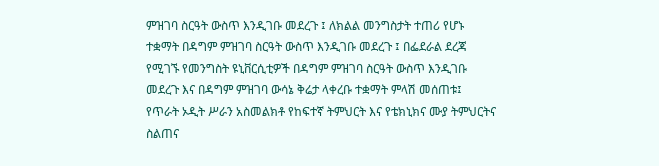ምዝገባ ስርዓት ውስጥ እንዲገቡ መደረጉ ፤ ለክልል መንግስታት ተጠሪ የሆኑ ተቋማት በዳግም ምዝገባ ስርዓት ውስጥ እንዲገቡ መደረጉ ፤ በፌደራል ደረጃ የሚገኙ የመንግስት ዩኒቨርሲቲዎች በዳግም ምዝገባ ስርዓት ውስጥ እንዲገቡ መደረጉ እና በዳግም ምዝገባ ውሳኔ ቅሬታ ላቀረቡ ተቋማት ምላሽ መሰጠቱ፤ የጥራት ኦዲት ሥራን አስመልክቶ የከፍተኛ ትምህርት እና የቴክኒክና ሙያ ትምህርትና ስልጠና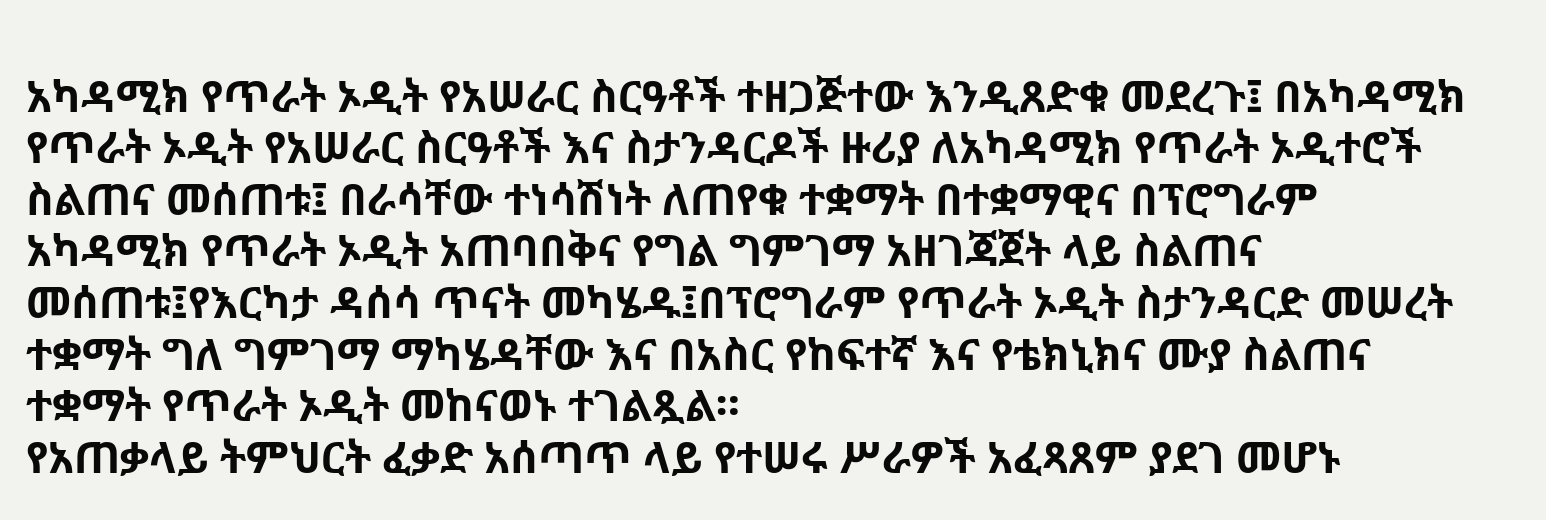አካዳሚክ የጥራት ኦዲት የአሠራር ስርዓቶች ተዘጋጅተው እንዲጸድቁ መደረጉ፤ በአካዳሚክ የጥራት ኦዲት የአሠራር ስርዓቶች እና ስታንዳርዶች ዙሪያ ለአካዳሚክ የጥራት ኦዲተሮች ስልጠና መሰጠቱ፤ በራሳቸው ተነሳሽነት ለጠየቁ ተቋማት በተቋማዊና በፕሮግራም አካዳሚክ የጥራት ኦዲት አጠባበቅና የግል ግምገማ አዘገጃጀት ላይ ስልጠና መሰጠቱ፤የእርካታ ዳሰሳ ጥናት መካሄዱ፤በፕሮግራም የጥራት ኦዲት ስታንዳርድ መሠረት ተቋማት ግለ ግምገማ ማካሄዳቸው እና በአስር የከፍተኛ እና የቴክኒክና ሙያ ስልጠና ተቋማት የጥራት ኦዲት መከናወኑ ተገልጿል።
የአጠቃላይ ትምህርት ፈቃድ አሰጣጥ ላይ የተሠሩ ሥራዎች አፈጻጸም ያደገ መሆኑ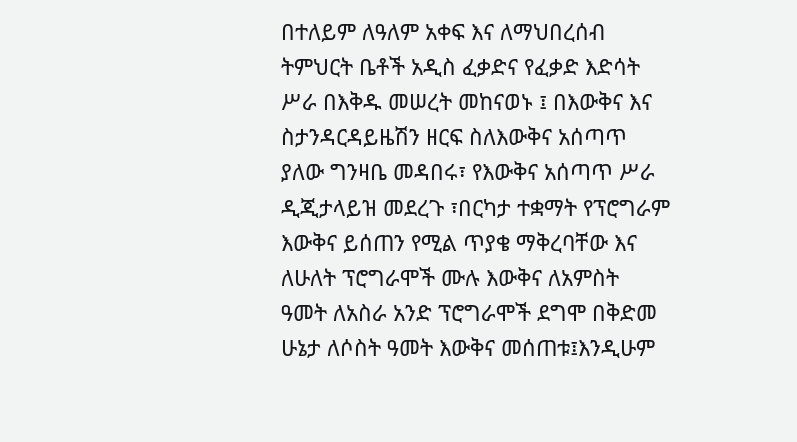በተለይም ለዓለም አቀፍ እና ለማህበረሰብ ትምህርት ቤቶች አዲስ ፈቃድና የፈቃድ እድሳት ሥራ በእቅዱ መሠረት መከናወኑ ፤ በእውቅና እና ስታንዳርዳይዜሽን ዘርፍ ስለእውቅና አሰጣጥ ያለው ግንዛቤ መዳበሩ፣ የእውቅና አሰጣጥ ሥራ ዲጂታላይዝ መደረጉ ፣በርካታ ተቋማት የፕሮግራም እውቅና ይሰጠን የሚል ጥያቄ ማቅረባቸው እና ለሁለት ፕሮግራሞች ሙሉ እውቅና ለአምስት ዓመት ለአስራ አንድ ፕሮግራሞች ደግሞ በቅድመ ሁኔታ ለሶስት ዓመት እውቅና መሰጠቱ፤እንዲሁም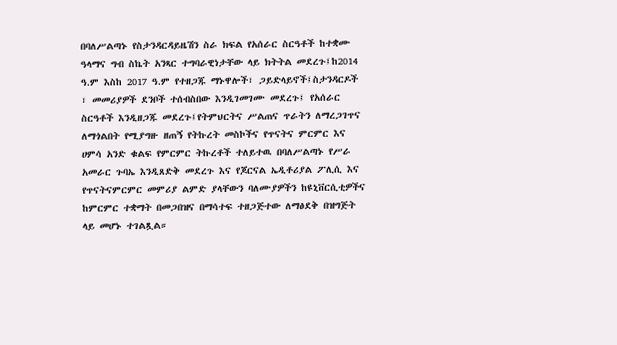በባለሥልጣኑ የስታንዳርዳይዜሽን ስራ ክፍል የአሰራር ስርዓቶች ከተቋሙ ዓላማና ግብ ስኬት አንጻር ተግባራዊነታቸው ላይ ክትትል መደረጉ፤ከ2014 ዓ.ም እስከ 2017 ዓ.ም የተዘጋጁ ማኑዋሎች፣ ጋይድላይኖች፤ስታንዳርዶች ፣ መመሪያዎች ደንቦች ተሰብስበው እንዲገመገሙ መደረጉ፤ የአሰራር ስርዓቶች እንዲዘጋጁ መደረጉ፤የትምህርትና ሥልጠና ጥራትን ለማረጋገጥና ለማጎልበት የሚያግዙ ዘጠኝ የትኩረት መስኮችና የጥናትና ምርምር እና ሀምሳ አንድ ቁልፍ የምርምር ትኩረቶች ተለይተዉ በባለሥልጣኑ የሥራ አመራር ጉባኤ እንዲጸድቅ መደረጉ እና የጆርናል ኤዲቶሪያል ፖሊሲ እና የጥናትናምርምር መምሪያ ልምድ ያላቸውን ባለሙያዎችን ከዩኒቨርሲቲዎችና ከምርምር ተቋማት በመጋበዝና በማሳተፍ ተዘጋጅተው ለማፅደቅ በዝግጅት ላይ መሆኑ ተገልጿል።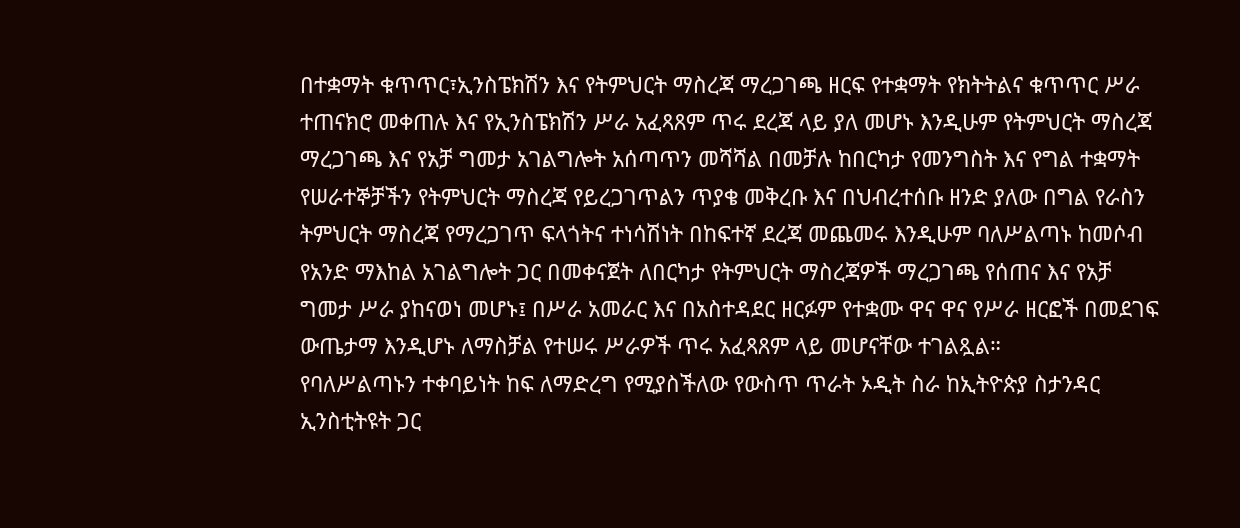በተቋማት ቁጥጥር፣ኢንስፔክሽን እና የትምህርት ማስረጃ ማረጋገጫ ዘርፍ የተቋማት የክትትልና ቁጥጥር ሥራ ተጠናክሮ መቀጠሉ እና የኢንስፔክሽን ሥራ አፈጻጸም ጥሩ ደረጃ ላይ ያለ መሆኑ እንዲሁም የትምህርት ማስረጃ ማረጋገጫ እና የአቻ ግመታ አገልግሎት አሰጣጥን መሻሻል በመቻሉ ከበርካታ የመንግስት እና የግል ተቋማት የሠራተኞቻችን የትምህርት ማስረጃ የይረጋገጥልን ጥያቄ መቅረቡ እና በህብረተሰቡ ዘንድ ያለው በግል የራስን ትምህርት ማስረጃ የማረጋገጥ ፍላጎትና ተነሳሽነት በከፍተኛ ደረጃ መጨመሩ እንዲሁም ባለሥልጣኑ ከመሶብ የአንድ ማእከል አገልግሎት ጋር በመቀናጀት ለበርካታ የትምህርት ማስረጃዎች ማረጋገጫ የሰጠና እና የአቻ ግመታ ሥራ ያከናወነ መሆኑ፤ በሥራ አመራር እና በአስተዳደር ዘርፉም የተቋሙ ዋና ዋና የሥራ ዘርፎች በመደገፍ ውጤታማ እንዲሆኑ ለማስቻል የተሠሩ ሥራዎች ጥሩ አፈጻጸም ላይ መሆናቸው ተገልጿል።
የባለሥልጣኑን ተቀባይነት ከፍ ለማድረግ የሚያስችለው የውስጥ ጥራት ኦዲት ስራ ከኢትዮጵያ ስታንዳር ኢንስቲትዩት ጋር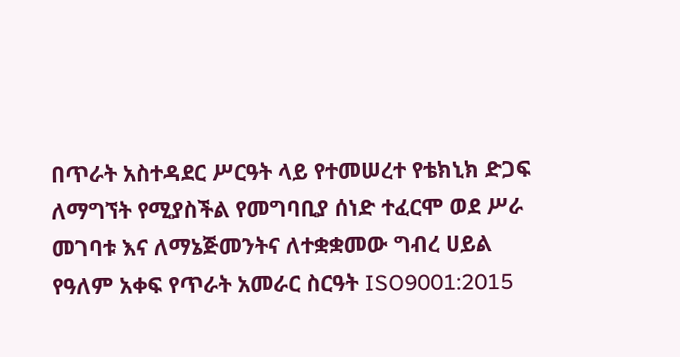በጥራት አስተዳደር ሥርዓት ላይ የተመሠረተ የቴክኒክ ድጋፍ ለማግኘት የሚያስችል የመግባቢያ ሰነድ ተፈርሞ ወደ ሥራ መገባቱ እና ለማኔጅመንትና ለተቋቋመው ግብረ ሀይል የዓለም አቀፍ የጥራት አመራር ስርዓት ISO9001:2015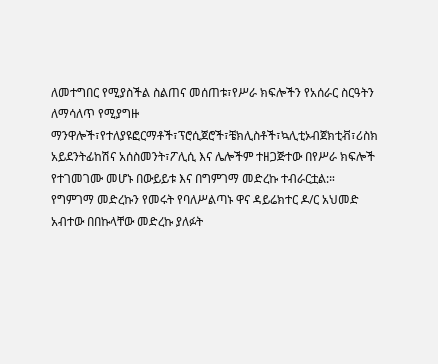ለመተግበር የሚያስችል ስልጠና መሰጠቱ፣የሥራ ክፍሎችን የአሰራር ስርዓትን ለማሳለጥ የሚያግዙ ማንዋሎች፣የተለያዩፎርማቶች፣ፕሮሲጀሮች፣ቼክሊስቶች፣ኳሊቲኦብጀክቲቭ፣ሪስክ አይደንትፊከሽና አሰስመንት፣ፖሊሲ እና ሌሎችም ተዘጋጅተው በየሥራ ክፍሎች የተገመገሙ መሆኑ በውይይቱ እና በግምገማ መድረኩ ተብራርቷል:።
የግምገማ መድረኩን የመሩት የባለሥልጣኑ ዋና ዳይሬክተር ዶ/ር አህመድ አብተው በበኩላቸው መድረኩ ያለፉት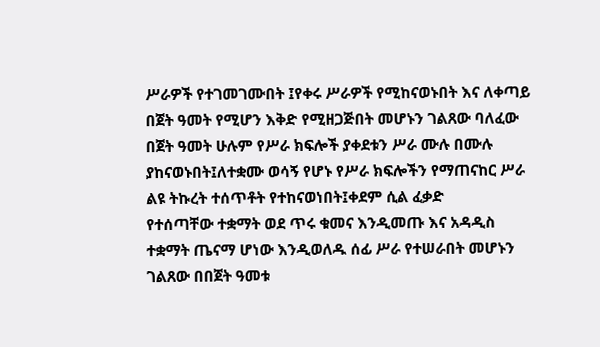ሥራዎች የተገመገሙበት ፤የቀሩ ሥራዎች የሚከናወኑበት እና ለቀጣይ በጀት ዓመት የሚሆን እቅድ የሚዘጋጅበት መሆኑን ገልጸው ባለፈው በጀት ዓመት ሁሉም የሥራ ክፍሎች ያቀደቱን ሥራ ሙሉ በሙሉ ያከናወኑበት፤ለተቋሙ ወሳኝ የሆኑ የሥራ ክፍሎችን የማጠናከር ሥራ ልዩ ትኩረት ተሰጥቶት የተከናወነበት፤ቀደም ሲል ፈቃድ
የተሰጣቸው ተቋማት ወደ ጥሩ ቁመና እንዲመጡ እና አዳዲስ ተቋማት ጤናማ ሆነው እንዲወለዱ ሰፊ ሥራ የተሠራበት መሆኑን ገልጸው በበጀት ዓመቱ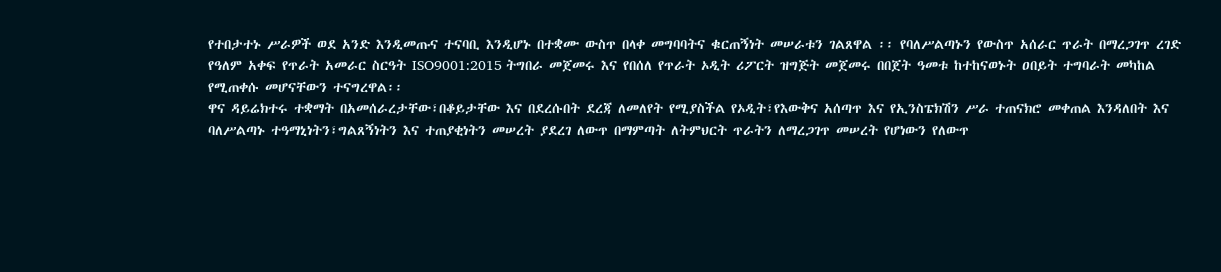የተበታተኑ ሥራዎች ወደ አንድ እንዲመጡና ተናባቢ እንዲሆኑ በተቋሙ ውስጥ በላቀ መግባባትና ቁርጠኝነት መሠራቱን ገልጸዋል ፡፡ የባለሥልጣኑን የውስጥ አሰራር ጥራት በማረጋገጥ ረገድ የዓለም አቀፍ የጥራት አመራር ስርዓት ISO9001:2015 ትግበራ መጀመሩ እና የበሰለ የጥራት ኦዲት ሪፖርት ዝግጅት መጀመሩ በበጀት ዓመቱ ከተከናወኑት ዐበይት ተግባራት መካከል የሚጠቀሱ መሆናቸውን ተናግረዋል፡፡
ዋና ዳይሬክተሩ ተቋማት በአመሰራረታቸው፣በቆይታቸው እና በደረሱበት ደረጃ ለመለየት የሚያስችል የኦዲት፣የእውቅና አሰጣጥ እና የኢንስፔክሽን ሥራ ተጠናክሮ መቀጠል እንዳለበት እና ባለሥልጣኑ ተዓማኒነትን፣ግልጸኝነትን እና ተጠያቂነትን መሠረት ያደረገ ለውጥ በማምጣት ለትምህርት ጥራትን ለማረጋገጥ መሠረት የሆነውን የለውጥ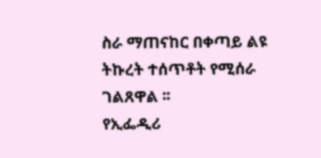ስራ ማጠናከር በቀጣይ ልዩ ትኩረት ተሰጥቶት የሚሰራ ገልጸዋል ፡፡
የኢፌዲሪ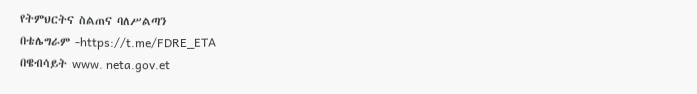የትምህርትና ስልጠና ባለሥልጣን
በቴሌግራም -https://t.me/FDRE_ETA
በዌብሳይት www. neta.gov.et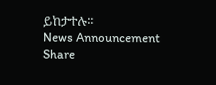ይከታተሉ፡፡
News Announcement
Share